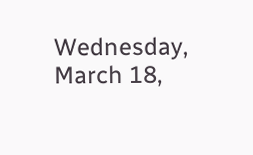Wednesday, March 18,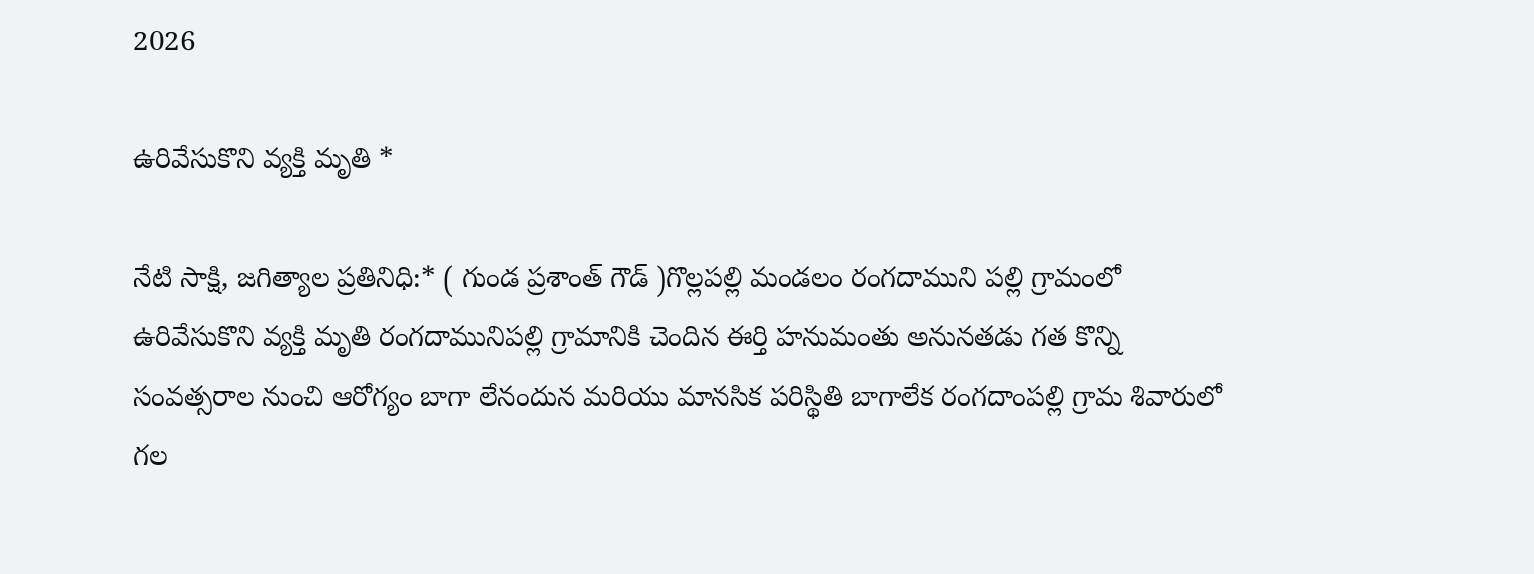2026

ఉరివేసుకొని వ్యక్తి మృతి *

నేటి సాక్షి, జగిత్యాల ప్రతినిధి:* ( గుండ ప్రశాంత్ గౌడ్ )గొల్లపల్లి మండలం రంగదాముని పల్లి గ్రామంలో ఉరివేసుకొని వ్యక్తి మృతి రంగదామునిపల్లి గ్రామానికి చెందిన ఈర్తి హనుమంతు అనునతడు గత కొన్ని సంవత్సరాల నుంచి ఆరోగ్యం బాగా లేనందున మరియు మానసిక పరిస్థితి బాగాలేక రంగదాంపల్లి గ్రామ శివారులో గల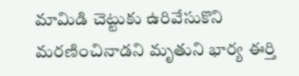మామిడి చెట్టుకు ఉరివేసుకొని మరణించినాడని మృతుని భార్య ఈర్తి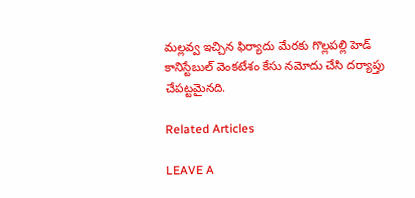మల్లవ్వ ఇచ్చిన ఫిర్యాదు మేరకు గొల్లపల్లి హెడ్ కానిస్టేబుల్ వెంకటేశం కేసు నమోదు చేసి దర్యాప్తు చేపట్టమైనది.

Related Articles

LEAVE A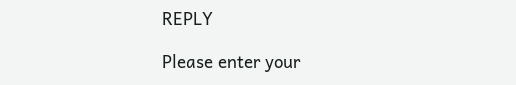REPLY

Please enter your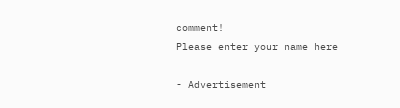comment!
Please enter your name here

- Advertisement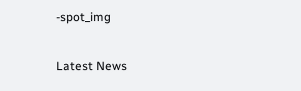-spot_img

Latest News